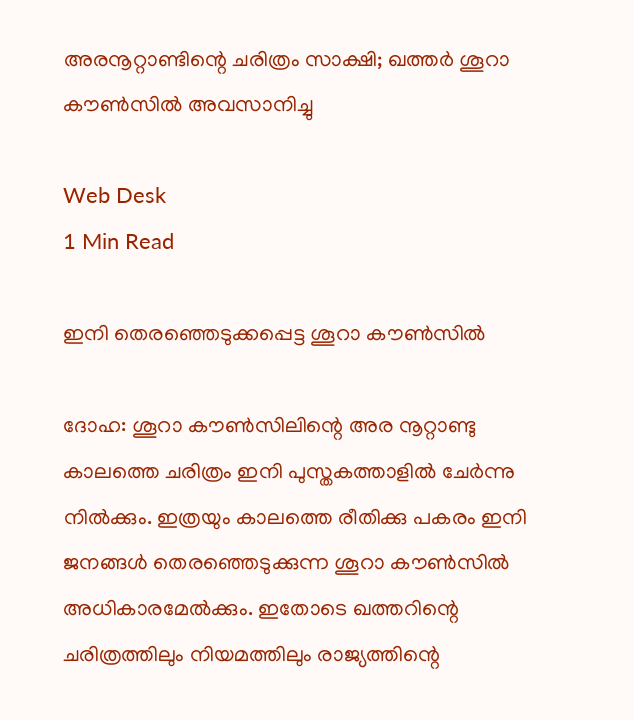അരനൂറ്റാണ്ടിന്റെ ചരിത്രം സാക്ഷി; ഖത്തര്‍ ശൂറാ കൗണ്‍സില്‍ അവസാനിച്ചു

Web Desk
1 Min Read

ഇനി തെരഞ്ഞെടുക്കപ്പെട്ട ശൂറാ കൗണ്‍സില്‍

ദോഹ: ശൂറാ കൗണ്‍സിലിന്റെ അര നൂറ്റാണ്ടു കാലത്തെ ചരിത്രം ഇനി പുസ്തകത്താളില്‍ ചേര്‍ന്നു നില്‍ക്കും. ഇത്രയും കാലത്തെ രീതിക്കു പകരം ഇനി ജനങ്ങള്‍ തെരഞ്ഞെടുക്കുന്ന ശൂറാ കൗണ്‍സില്‍ അധികാരമേല്‍ക്കും. ഇതോടെ ഖത്തറിന്റെ ചരിത്രത്തിലും നിയമത്തിലും രാജ്യത്തിന്റെ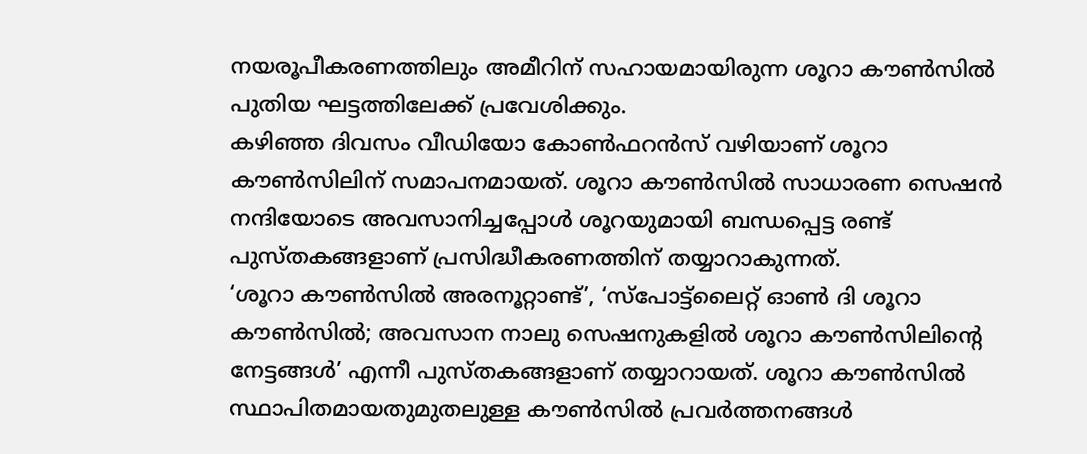നയരൂപീകരണത്തിലും അമീറിന് സഹായമായിരുന്ന ശൂറാ കൗണ്‍സില്‍ പുതിയ ഘട്ടത്തിലേക്ക് പ്രവേശിക്കും.
കഴിഞ്ഞ ദിവസം വീഡിയോ കോണ്‍ഫറന്‍സ് വഴിയാണ് ശൂറാ കൗണ്‍സിലിന് സമാപനമായത്. ശൂറാ കൗണ്‍സില്‍ സാധാരണ സെഷന്‍ നന്ദിയോടെ അവസാനിച്ചപ്പോള്‍ ശൂറയുമായി ബന്ധപ്പെട്ട രണ്ട് പുസ്തകങ്ങളാണ് പ്രസിദ്ധീകരണത്തിന് തയ്യാറാകുന്നത്.
‘ശൂറാ കൗണ്‍സില്‍ അരനൂറ്റാണ്ട്’, ‘സ്‌പോട്ട്‌ലൈറ്റ് ഓണ്‍ ദി ശൂറാ കൗണ്‍സില്‍; അവസാന നാലു സെഷനുകളില്‍ ശൂറാ കൗണ്‍സിലിന്റെ നേട്ടങ്ങള്‍’ എന്നീ പുസ്തകങ്ങളാണ് തയ്യാറായത്. ശൂറാ കൗണ്‍സില്‍ സ്ഥാപിതമായതുമുതലുള്ള കൗണ്‍സില്‍ പ്രവര്‍ത്തനങ്ങള്‍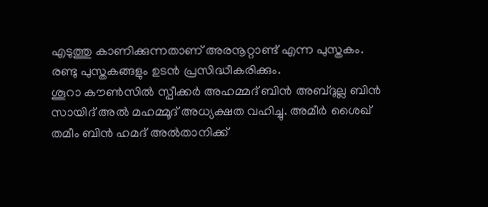എടുത്തു കാണിക്കുന്നതാണ് അരനൂറ്റാണ്ട് എന്ന പുസ്തകം. രണ്ടു പുസ്തകങ്ങളും ഉടന്‍ പ്രസിദ്ധീകരിക്കും.
ശൂറാ കൗണ്‍സില്‍ സ്പീക്കര്‍ അഹമ്മദ് ബിന്‍ അബ്ദുല്ല ബിന്‍ സായിദ് അല്‍ മഹമ്മൂദ് അധ്യക്ഷത വഹിച്ചു. അമീര്‍ ശൈഖ് തമീം ബിന്‍ ഹമദ് അല്‍താനിക്ക്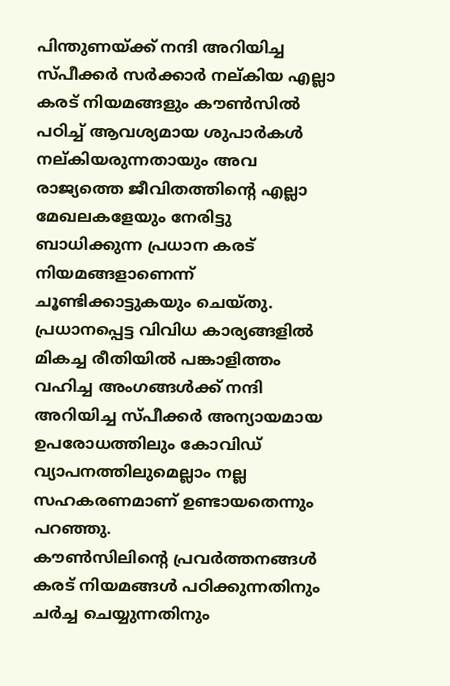പിന്തുണയ്ക്ക് നന്ദി അറിയിച്ച സ്പീക്കര്‍ സര്‍ക്കാര്‍ നല്കിയ എല്ലാ കരട് നിയമങ്ങളും കൗണ്‍സില്‍ പഠിച്ച് ആവശ്യമായ ശുപാര്‍കള്‍ നല്കിയരുന്നതായും അവ രാജ്യത്തെ ജീവിതത്തിന്റെ എല്ലാ മേഖലകളേയും നേരിട്ടു ബാധിക്കുന്ന പ്രധാന കരട് നിയമങ്ങളാണെന്ന് ചൂണ്ടിക്കാട്ടുകയും ചെയ്തു.
പ്രധാനപ്പെട്ട വിവിധ കാര്യങ്ങളില്‍ മികച്ച രീതിയില്‍ പങ്കാളിത്തം വഹിച്ച അംഗങ്ങള്‍ക്ക് നന്ദി അറിയിച്ച സ്പീക്കര്‍ അന്യായമായ ഉപരോധത്തിലും കോവിഡ് വ്യാപനത്തിലുമെല്ലാം നല്ല സഹകരണമാണ് ഉണ്ടായതെന്നും പറഞ്ഞു.
കൗണ്‍സിലിന്റെ പ്രവര്‍ത്തനങ്ങള്‍ കരട് നിയമങ്ങള്‍ പഠിക്കുന്നതിനും ചര്‍ച്ച ചെയ്യുന്നതിനും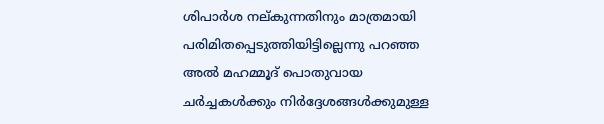ശിപാര്‍ശ നല്കുന്നതിനും മാത്രമായി പരിമിതപ്പെടുത്തിയിട്ടില്ലെന്നു പറഞ്ഞ അല്‍ മഹമ്മൂദ് പൊതുവായ ചര്‍ച്ചകള്‍ക്കും നിര്‍ദ്ദേശങ്ങള്‍ക്കുമുള്ള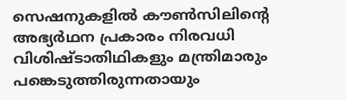സെഷനുകളില്‍ കൗണ്‍സിലിന്റെ അഭ്യര്‍ഥന പ്രകാരം നിരവധി വിശിഷ്ടാതിഥികളും മന്ത്രിമാരും പങ്കെടുത്തിരുന്നതായും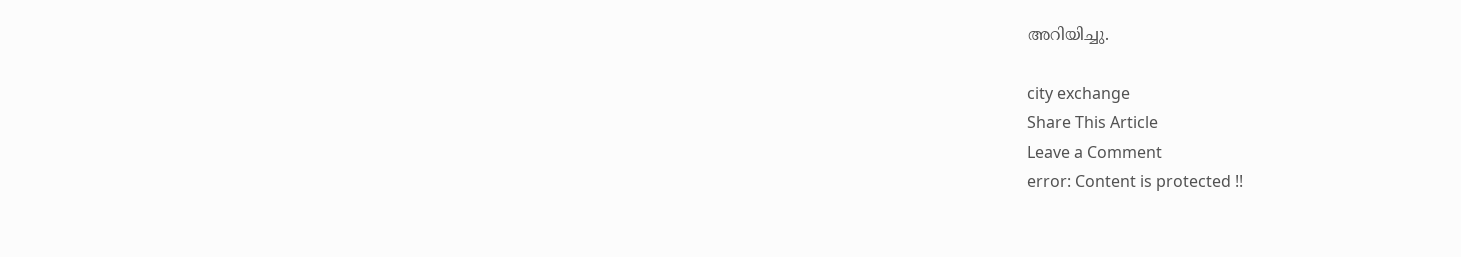അറിയിച്ചു.

city exchange
Share This Article
Leave a Comment
error: Content is protected !!